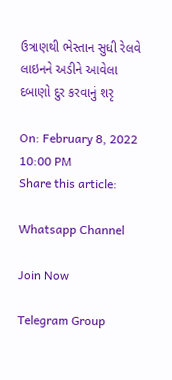ઉત્રાણથી ભેસ્તાન સુધી રેલવે લાઇનને અડીને આવેલા દબાણો દુર કરવાનું શરૃ

On: February 8, 2022 10:00 PM
Share this article:

Whatsapp Channel

Join Now

Telegram Group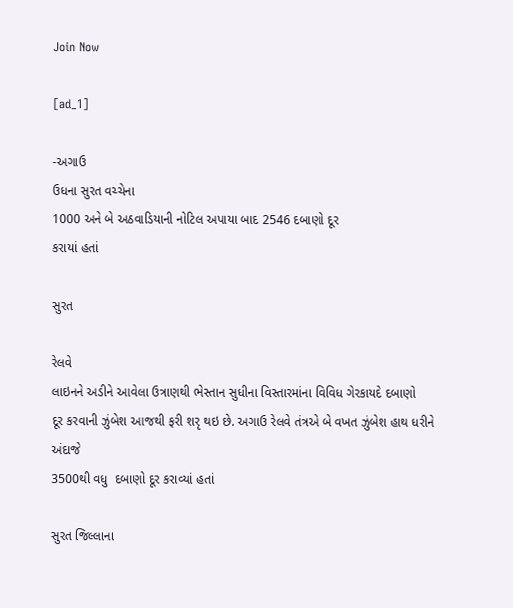Join Now

[ad_1]

-અગાઉ
ઉધના સુરત વચ્ચેના
1000 અને બે અઠવાડિયાની નોટિલ અપાયા બાદ 2546 દબાણો દૂર
કરાયાં હતાં

સુરત

રેલવે
લાઇનને અડીને આવેલા ઉત્રાણથી ભેસ્તાન સુધીના વિસ્તારમાંના વિવિધ ગેરકાયદે દબાણો
દૂર કરવાની ઝુંબેશ આજથી ફરી શરૃ થઇ છે. અગાઉ રેલવે તંત્રએ બે વખત ઝુંબેશ હાથ ધરીને
અંદાજે
3500થી વધુ  દબાણો દૂર કરાવ્યાં હતાં

સુરત જિલ્લાના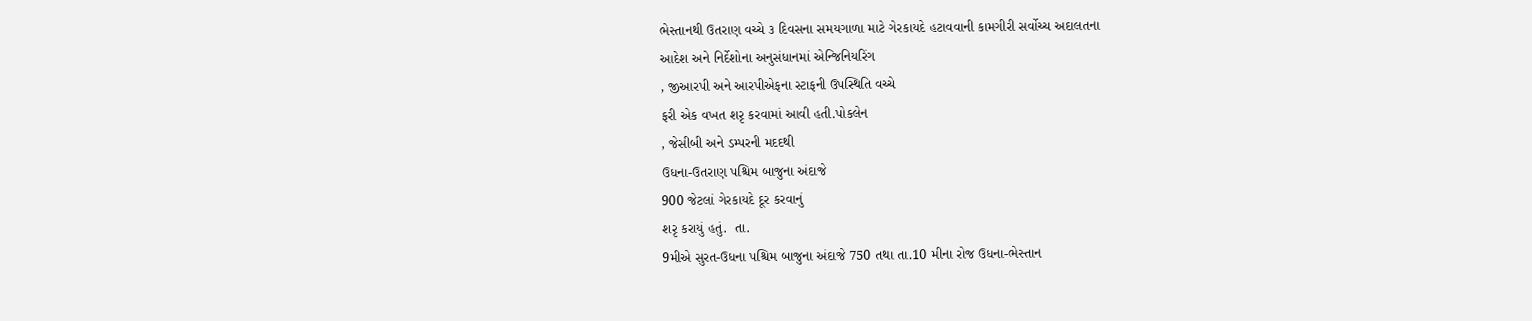ભેસ્તાનથી ઉતરાણ વચ્ચે ૩ દિવસના સમયગાળા માટે ગેરકાયદે હટાવવાની કામગીરી સર્વોચ્ચ અદાલતના
આદેશ અને નિર્દેશોના અનુસંધાનમાં એન્જિનિયરિંગ
, જીઆરપી અને આરપીએફના સ્ટાફની ઉપસ્થિતિ વચ્ચે
ફરી એક વખત શરૃ કરવામાં આવી હતી.પોકલેન
, જેસીબી અને ડમ્પરની મદદથી
ઉધના-ઉતરાણ પશ્ચિમ બાજુના અંદાજે
900 જેટલાં ગેરકાયદે દૂર કરવાનું
શરૃ કરાયું હતું.  તા.
9મીએ સુરત-ઉધના પશ્ચિમ બાજુના અંદાજે 750 તથા તા.10 મીના રોજ ઉધના-ભેસ્તાન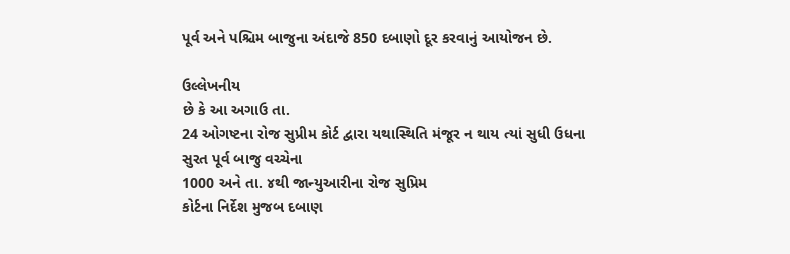પૂર્વ અને પશ્ચિમ બાજુના અંદાજે 850 દબાણો દૂર કરવાનું આયોજન છે.

ઉલ્લેખનીય
છે કે આ અગાઉ તા.
24 ઓગષ્ટના રોજ સુપ્રીમ કોર્ટ દ્વારા યથાસ્થિતિ મંજૂર ન થાય ત્યાં સુધી ઉધના
સુરત પૂર્વ બાજુ વચ્ચેના
1000 અને તા. ૪થી જાન્યુઆરીના રોજ સુપ્રિમ
કોર્ટના નિર્દેશ મુજબ દબાણ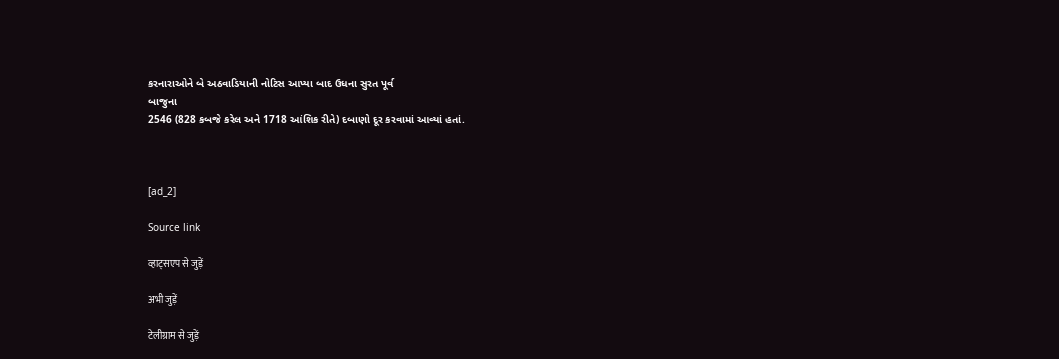કરનારાઓને બે અઠવાડિયાની નોટિસ આપ્યા બાદ ઉધના સુરત પૂર્વ
બાજુના
2546 (828 કબજે કરેલ અને 1718 આંશિક રીતે) દબાણો દૂર કરવામાં આવ્યાં હતાં.



[ad_2]

Source link

व्हाट्सएप से जुड़ें

अभी जुड़ें

टेलीग्राम से जुड़ें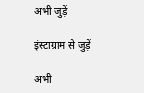अभी जुड़ें

इंस्टाग्राम से जुड़ें

अभी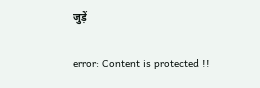जुड़ें

error: Content is protected !!